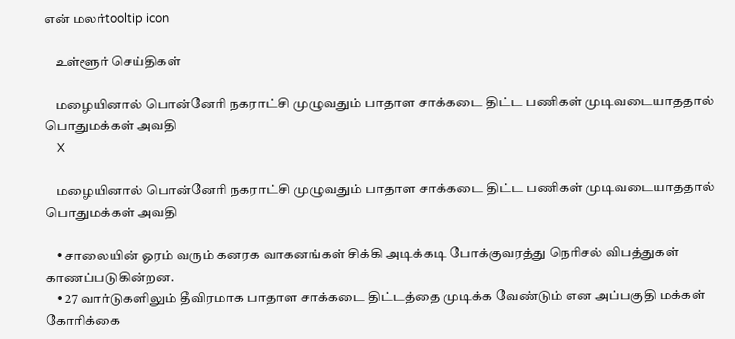என் மலர்tooltip icon

    உள்ளூர் செய்திகள்

    மழையினால் பொன்னேரி நகராட்சி முழுவதும் பாதாள சாக்கடை திட்ட பணிகள் முடிவடையாததால் பொதுமக்கள் அவதி
    X

    மழையினால் பொன்னேரி நகராட்சி முழுவதும் பாதாள சாக்கடை திட்ட பணிகள் முடிவடையாததால் பொதுமக்கள் அவதி

    • சாலையின் ஓரம் வரும் கனரக வாகனங்கள் சிக்கி அடிக்கடி போக்குவரத்து நெரிசல் விபத்துகள் காணப்படுகின்றன.
    • 27 வார்டுகளிலும் தீவிரமாக பாதாள சாக்கடை திட்டத்தை முடிக்க வேண்டும் என அப்பகுதி மக்கள் கோரிக்கை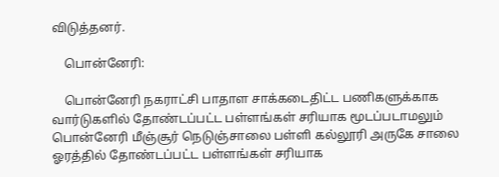விடுத்தனர்.

    பொன்னேரி:

    பொன்னேரி நகராட்சி பாதாள சாக்கடைதிட்ட பணிகளுக்காக வார்டுகளில் தோண்டப்பட்ட பள்ளங்கள் சரியாக மூடப்படாமலும் பொன்னேரி மீஞ்சூர் நெடுஞ்சாலை பள்ளி கல்லூரி அருகே சாலை ஓரத்தில் தோண்டப்பட்ட பள்ளங்கள் சரியாக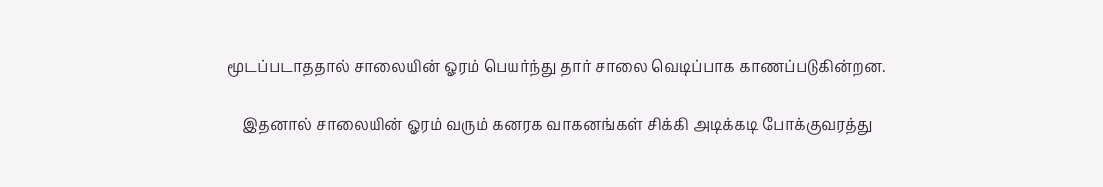மூடப்படாததால் சாலையின் ஓரம் பெயர்ந்து தார் சாலை வெடிப்பாக காணப்படுகின்றன.

    இதனால் சாலையின் ஓரம் வரும் கனரக வாகனங்கள் சிக்கி அடிக்கடி போக்குவரத்து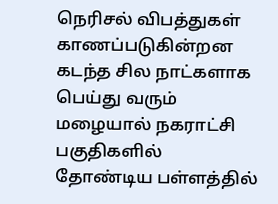நெரிசல் விபத்துகள் காணப்படுகின்றன கடந்த சில நாட்களாக பெய்து வரும் மழையால் நகராட்சி பகுதிகளில் தோண்டிய பள்ளத்தில்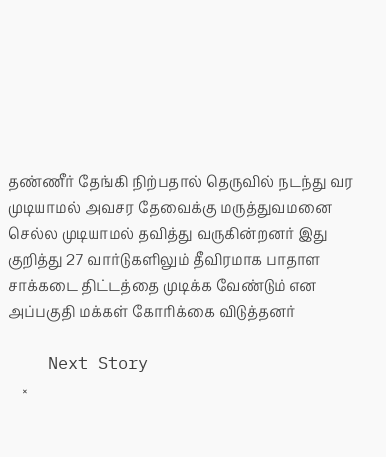தண்ணீர் தேங்கி நிற்பதால் தெருவில் நடந்து வர முடியாமல் அவசர தேவைக்கு மருத்துவமனை செல்ல முடியாமல் தவித்து வருகின்றனர் இது குறித்து 27 வார்டுகளிலும் தீவிரமாக பாதாள சாக்கடை திட்டத்தை முடிக்க வேண்டும் என அப்பகுதி மக்கள் கோரிக்கை விடுத்தனர்

    Next Story
    ×